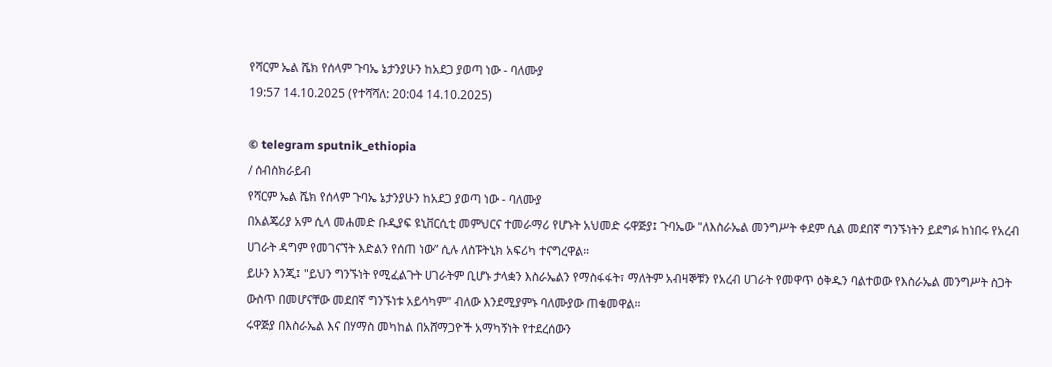የሻርም ኤል ሼክ የሰላም ጉባኤ ኔታንያሁን ከአደጋ ያወጣ ነው - ባለሙያ
19:57 14.10.2025 (የተሻሻለ: 20:04 14.10.2025)

© telegram sputnik_ethiopia
/ ሰብስክራይብ
የሻርም ኤል ሼክ የሰላም ጉባኤ ኔታንያሁን ከአደጋ ያወጣ ነው - ባለሙያ
በአልጄሪያ አም ሲላ መሐመድ ቡዲያፍ ዩኒቨርሲቲ መምህርና ተመራማሪ የሆኑት አህመድ ሩዋጅያ፤ ጉባኤው "ለእስራኤል መንግሥት ቀደም ሲል መደበኛ ግንኙነትን ይደግፉ ከነበሩ የአረብ ሀገራት ዳግም የመገናኘት እድልን የሰጠ ነው” ሲሉ ለስፑትኒክ አፍሪካ ተናግረዋል።
ይሁን እንጂ፤ "ይህን ግንኙነት የሚፈልጉት ሀገራትም ቢሆኑ ታላቋን እስራኤልን የማስፋፋት፣ ማለትም አብዛኞቹን የአረብ ሀገራት የመዋጥ ዕቅዱን ባልተወው የእስራኤል መንግሥት ስጋት ውስጥ በመሆናቸው መደበኛ ግንኙነቱ አይሳካም" ብለው እንደሚያምኑ ባለሙያው ጠቁመዋል።
ሩዋጅያ በእስራኤል እና በሃማስ መካከል በአሸማጋዮች አማካኝነት የተደረሰውን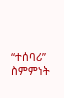“ተሰባሪ” ስምምነት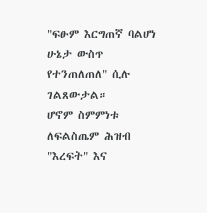"ፍፁም እርግጠኛ ባልሆነ ሁኔታ ውስጥ የተንጠለጠለ" ሲሉ ገልጸውታል።
ሆኖም ስምምነቱ ለፍልስጤም ሕዝብ "እረፍት" እና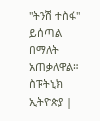"ትንሽ ተስፋ" ይሰጣል በማለት አጠቃለዋል።
ስፑትኒክ ኢትዮጵያ |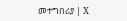መተግበሪያ | X